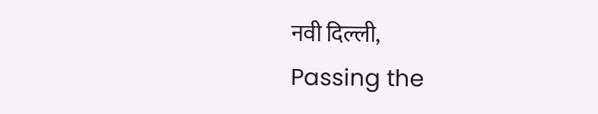नवी दिल्ली,
Passing the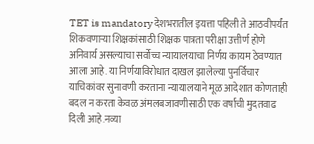TET is mandatory देशभरातील इयत्ता पहिली ते आठवीपर्यंत शिकवणाऱ्या शिक्षकांसाठी शिक्षक पात्रता परीक्षा उत्तीर्ण होणे अनिवार्य असल्याचा सर्वोच्च न्यायालयाचा निर्णय कायम ठेवण्यात आला आहे. या निर्णयाविरोधात दाखल झालेल्या पुनर्विचार याचिकांवर सुनावणी करताना न्यायालयाने मूळ आदेशात कोणताही बदल न करता केवळ अंमलबजावणीसाठी एक वर्षाची मुदतवाढ दिली आहे.नव्या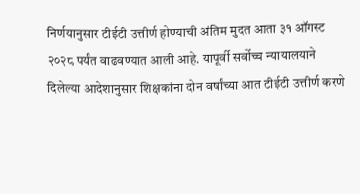निर्णयानुसार टीईटी उत्तीर्ण होण्याची अंतिम मुदत आता ३१ ऑगस्ट २०२८ पर्यंत वाढवण्यात आली आहे. यापूर्वी सर्वोच्च न्यायालयाने दिलेल्या आदेशानुसार शिक्षकांना दोन वर्षांच्या आत टीईटी उत्तीर्ण करणे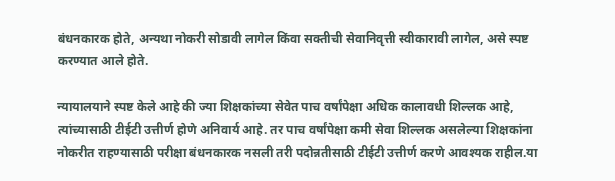बंधनकारक होते, अन्यथा नोकरी सोडावी लागेल किंवा सक्तीची सेवानिवृत्ती स्वीकारावी लागेल, असे स्पष्ट करण्यात आले होते.

न्यायालयाने स्पष्ट केले आहे की ज्या शिक्षकांच्या सेवेत पाच वर्षांपेक्षा अधिक कालावधी शिल्लक आहे, त्यांच्यासाठी टीईटी उत्तीर्ण होणे अनिवार्य आहे. तर पाच वर्षांपेक्षा कमी सेवा शिल्लक असलेल्या शिक्षकांना नोकरीत राहण्यासाठी परीक्षा बंधनकारक नसली तरी पदोन्नतीसाठी टीईटी उत्तीर्ण करणे आवश्यक राहील.या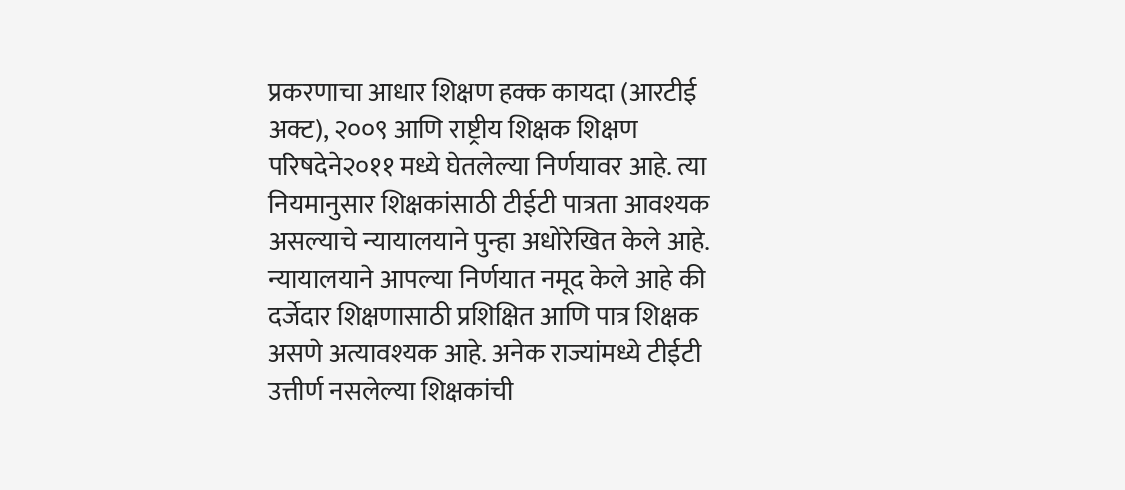प्रकरणाचा आधार शिक्षण हक्क कायदा (आरटीई अक्ट), २००९ आणि राष्ट्रीय शिक्षक शिक्षण परिषदेने२०११ मध्ये घेतलेल्या निर्णयावर आहे. त्या नियमानुसार शिक्षकांसाठी टीईटी पात्रता आवश्यक असल्याचे न्यायालयाने पुन्हा अधोरेखित केले आहे.
न्यायालयाने आपल्या निर्णयात नमूद केले आहे की दर्जेदार शिक्षणासाठी प्रशिक्षित आणि पात्र शिक्षक असणे अत्यावश्यक आहे. अनेक राज्यांमध्ये टीईटी उत्तीर्ण नसलेल्या शिक्षकांची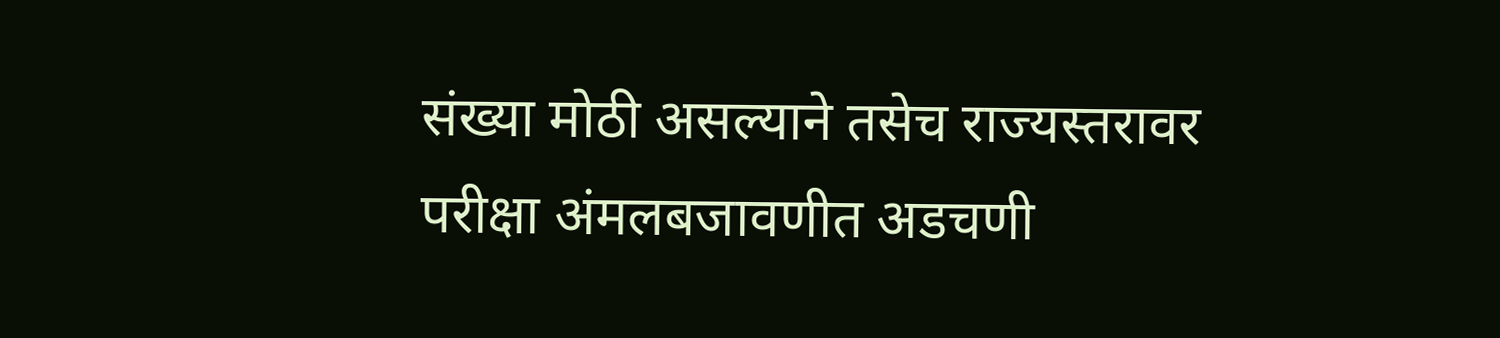संख्या मोठी असल्याने तसेच राज्यस्तरावर परीक्षा अंमलबजावणीत अडचणी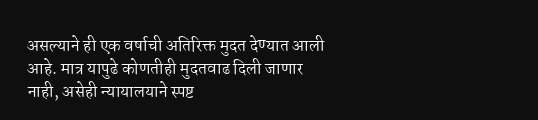असल्याने ही एक वर्षाची अतिरिक्त मुदत देण्यात आली आहे. मात्र यापुढे कोणतीही मुदतवाढ दिली जाणार नाही, असेही न्यायालयाने स्पष्ट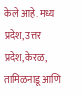केले आहे. मध्य प्रदेश, उत्तर प्रदेश, केरळ, तामिळनाडू आणि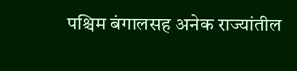पश्चिम बंगालसह अनेक राज्यांतील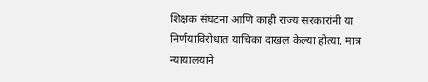शिक्षक संघटना आणि काही राज्य सरकारांनी या निर्णयाविरोधात याचिका दाखल केल्या होत्या. मात्र न्यायालयाने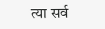त्या सर्व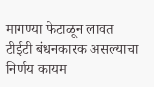मागण्या फेटाळून लावत टीईटी बंधनकारक असल्याचा निर्णय कायम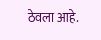ठेवला आहे.